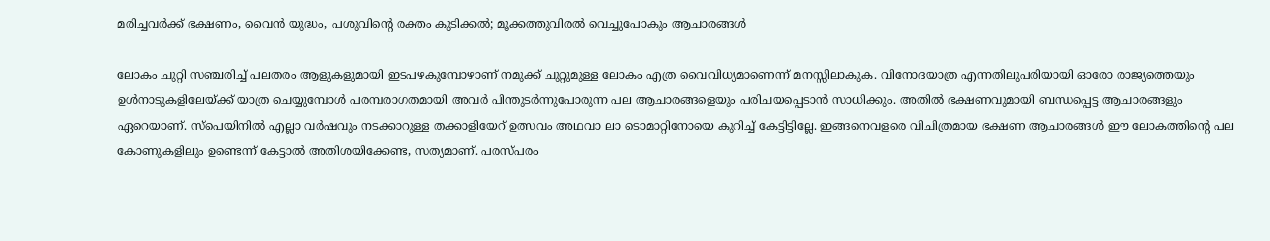മരിച്ചവര്‍ക്ക് ഭക്ഷണം, വൈന്‍ യുദ്ധം, പശുവിന്റെ രക്തം കുടിക്കല്‍; മൂക്കത്തുവിരല്‍ വെച്ചുപോകും ആചാരങ്ങള്‍

ലോകം ചുറ്റി സഞ്ചരിച്ച് പലതരം ആളുകളുമായി ഇടപഴകുമ്പോഴാണ് നമുക്ക് ചുറ്റുമുള്ള ലോകം എത്ര വൈവിധ്യമാണെന്ന് മനസ്സിലാകുക. വിനോദയാത്ര എന്നതിലുപരിയായി ഓരോ രാജ്യത്തെയും ഉള്‍നാടുകളിലേയ്ക്ക് യാത്ര ചെയ്യുമ്പോള്‍ പരമ്പരാഗതമായി അവര്‍ പിന്തുടര്‍ന്നുപോരുന്ന പല ആചാരങ്ങളെയും പരിചയപ്പെടാന്‍ സാധിക്കും. അതില്‍ ഭക്ഷണവുമായി ബന്ധപ്പെട്ട ആചാരങ്ങളും ഏറെയാണ്. സ്‌പെയിനില്‍ എല്ലാ വര്‍ഷവും നടക്കാറുള്ള തക്കാളിയേറ് ഉത്സവം അഥവാ ലാ ടൊമാറ്റിനോയെ കുറിച്ച് കേട്ടിട്ടില്ലേ. ഇങ്ങനെവളരെ വിചിത്രമായ ഭക്ഷണ ആചാരങ്ങള്‍ ഈ ലോകത്തിന്റെ പല കോണുകളിലും ഉണ്ടെന്ന് കേട്ടാല്‍ അതിശയിക്കേണ്ട, സത്യമാണ്. പരസ്പരം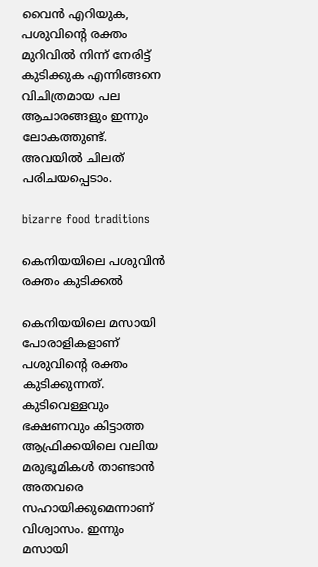വൈന്‍ എറിയുക, പശുവിന്റെ രക്തം മുറിവില്‍ നിന്ന് നേരിട്ട് കുടിക്കുക എന്നിങ്ങനെ വിചിത്രമായ പല ആചാരങ്ങളും ഇന്നും ലോകത്തുണ്ട്. അവയില്‍ ചിലത് പരിചയപ്പെടാം.

bizarre food traditions

കെനിയയിലെ പശുവിന്‍ രക്തം കുടിക്കല്‍

കെനിയയിലെ മസായി പോരാളികളാണ് പശുവിന്റെ രക്തം കുടിക്കുന്നത്. കുടിവെള്ളവും ഭക്ഷണവും കിട്ടാത്ത ആഫ്രിക്കയിലെ വലിയ മരുഭൂമികള്‍ താണ്ടാന്‍ അതവരെ സഹായിക്കുമെന്നാണ് വിശ്വാസം. ഇന്നും മസായി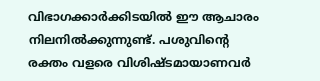വിഭാഗക്കാര്‍ക്കിടയില്‍ ഈ ആചാരം നിലനില്‍ക്കുന്നുണ്ട്. പശുവിന്റെ രക്തം വളരെ വിശിഷ്ടമായാണവര്‍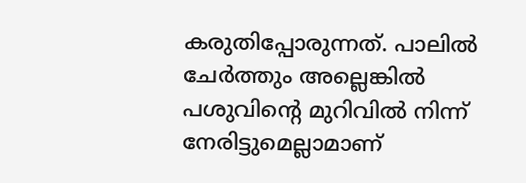കരുതിപ്പോരുന്നത്. പാലില്‍ ചേര്‍ത്തും അല്ലെങ്കില്‍ പശുവിന്റെ മുറിവില്‍ നിന്ന് നേരിട്ടുമെല്ലാമാണ്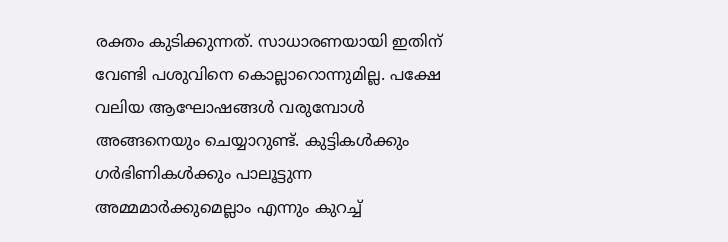രക്തം കുടിക്കുന്നത്. സാധാരണയായി ഇതിന് വേണ്ടി പശുവിനെ കൊല്ലാറൊന്നുമില്ല. പക്ഷേ വലിയ ആഘോഷങ്ങള്‍ വരുമ്പോള്‍ അങ്ങനെയും ചെയ്യാറുണ്ട്. കുട്ടികള്‍ക്കും ഗര്‍ഭിണികള്‍ക്കും പാലൂട്ടുന്ന അമ്മമാര്‍ക്കുമെല്ലാം എന്നും കുറച്ച്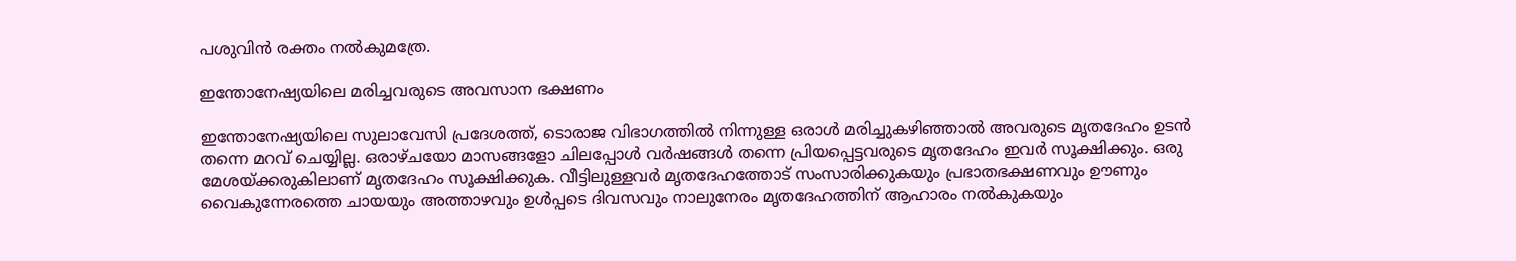പശുവിന്‍ രക്തം നല്‍കുമത്രേ.

ഇന്തോനേഷ്യയിലെ മരിച്ചവരുടെ അവസാന ഭക്ഷണം

ഇന്തോനേഷ്യയിലെ സുലാവേസി പ്രദേശത്ത്, ടൊരാജ വിഭാഗത്തില്‍ നിന്നുള്ള ഒരാള്‍ മരിച്ചുകഴിഞ്ഞാല്‍ അവരുടെ മൃതദേഹം ഉടന്‍ തന്നെ മറവ് ചെയ്യില്ല. ഒരാഴ്ചയോ മാസങ്ങളോ ചിലപ്പോള്‍ വര്‍ഷങ്ങള്‍ തന്നെ പ്രിയപ്പെട്ടവരുടെ മൃതദേഹം ഇവര്‍ സൂക്ഷിക്കും. ഒരു മേശയ്ക്കരുകിലാണ് മൃതദേഹം സൂക്ഷിക്കുക. വീട്ടിലുള്ളവര്‍ മൃതദേഹത്തോട് സംസാരിക്കുകയും പ്രഭാതഭക്ഷണവും ഊണും വൈകുന്നേരത്തെ ചായയും അത്താഴവും ഉള്‍പ്പടെ ദിവസവും നാലുനേരം മൃതദേഹത്തിന് ആഹാരം നല്‍കുകയും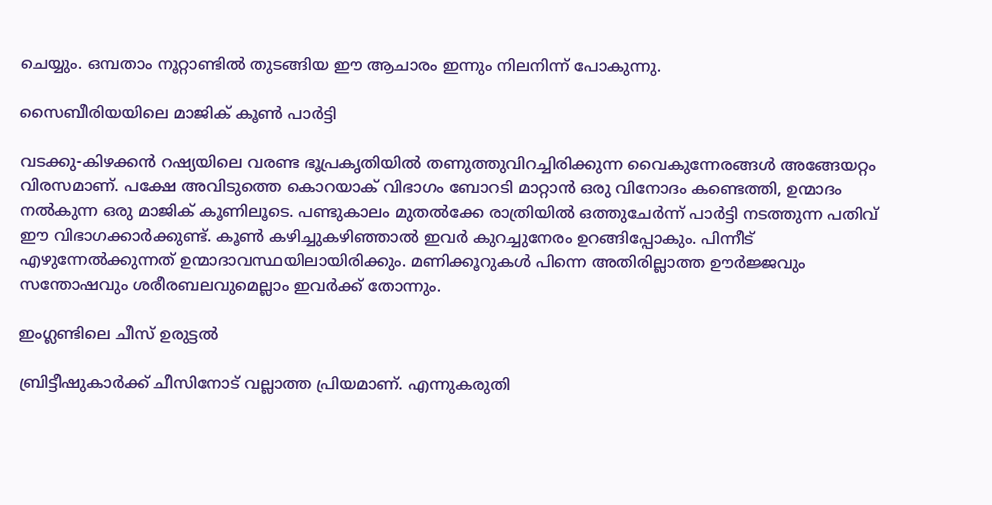ചെയ്യും. ഒമ്പതാം നൂറ്റാണ്ടില്‍ തുടങ്ങിയ ഈ ആചാരം ഇന്നും നിലനിന്ന് പോകുന്നു.

സൈബീരിയയിലെ മാജിക് കൂണ്‍ പാര്‍ട്ടി

വടക്കു-കിഴക്കന്‍ റഷ്യയിലെ വരണ്ട ഭൂപ്രകൃതിയില്‍ തണുത്തുവിറച്ചിരിക്കുന്ന വൈകുന്നേരങ്ങള്‍ അങ്ങേയറ്റം വിരസമാണ്. പക്ഷേ അവിടുത്തെ കൊറയാക് വിഭാഗം ബോറടി മാറ്റാന്‍ ഒരു വിനോദം കണ്ടെത്തി, ഉന്മാദം നല്‍കുന്ന ഒരു മാജിക് കൂണിലൂടെ. പണ്ടുകാലം മുതല്‍ക്കേ രാത്രിയില്‍ ഒത്തുചേര്‍ന്ന് പാര്‍ട്ടി നടത്തുന്ന പതിവ് ഈ വിഭാഗക്കാര്‍ക്കുണ്ട്. കൂണ്‍ കഴിച്ചുകഴിഞ്ഞാല്‍ ഇവര്‍ കുറച്ചുനേരം ഉറങ്ങിപ്പോകും. പിന്നീട് എഴുന്നേല്‍ക്കുന്നത് ഉന്മാദാവസ്ഥയിലായിരിക്കും. മണിക്കൂറുകള്‍ പിന്നെ അതിരില്ലാത്ത ഊര്‍ജ്ജവും സന്തോഷവും ശരീരബലവുമെല്ലാം ഇവര്‍ക്ക് തോന്നും.

ഇംഗ്ലണ്ടിലെ ചീസ് ഉരുട്ടല്‍

ബ്രിട്ടീഷുകാര്‍ക്ക് ചീസിനോട് വല്ലാത്ത പ്രിയമാണ്. എന്നുകരുതി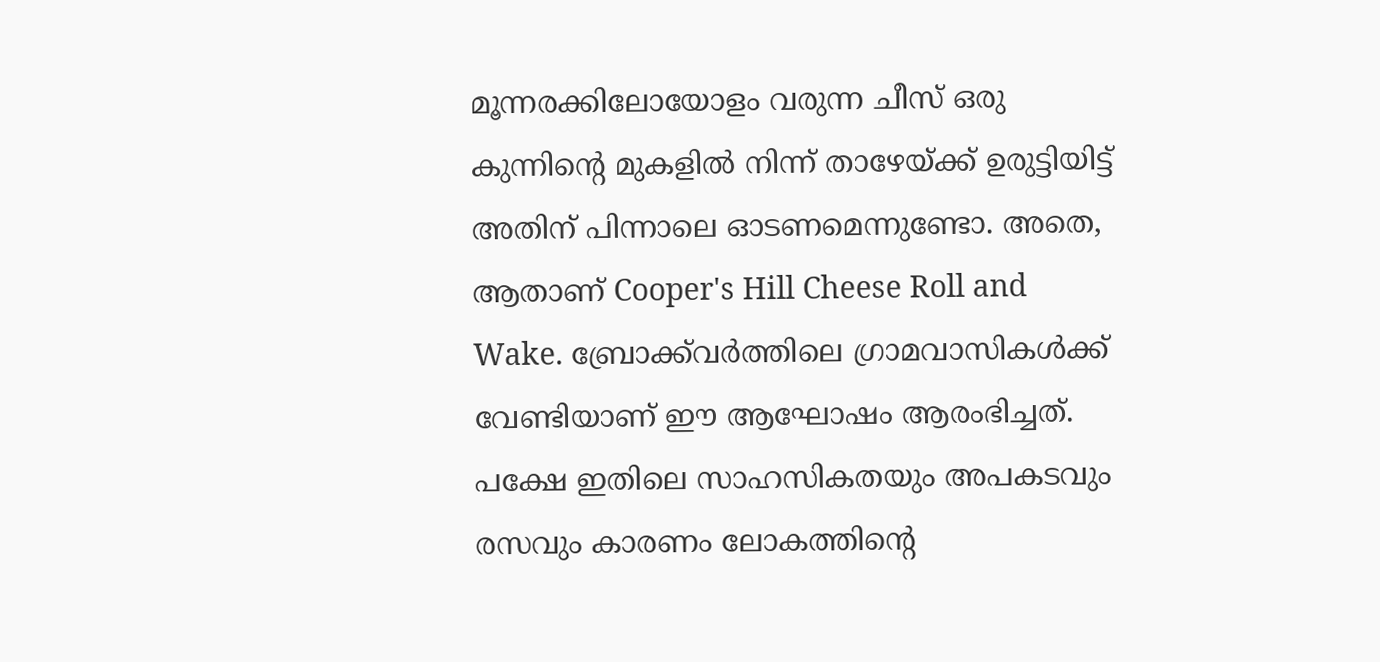മൂന്നരക്കിലോയോളം വരുന്ന ചീസ് ഒരു കുന്നിന്റെ മുകളില്‍ നിന്ന് താഴേയ്ക്ക് ഉരുട്ടിയിട്ട് അതിന് പിന്നാലെ ഓടണമെന്നുണ്ടോ. അതെ, ആതാണ് Cooper's Hill Cheese Roll and Wake. ബ്രോക്ക്‌വര്‍ത്തിലെ ഗ്രാമവാസികള്‍ക്ക് വേണ്ടിയാണ് ഈ ആഘോഷം ആരംഭിച്ചത്. പക്ഷേ ഇതിലെ സാഹസികതയും അപകടവും രസവും കാരണം ലോകത്തിന്റെ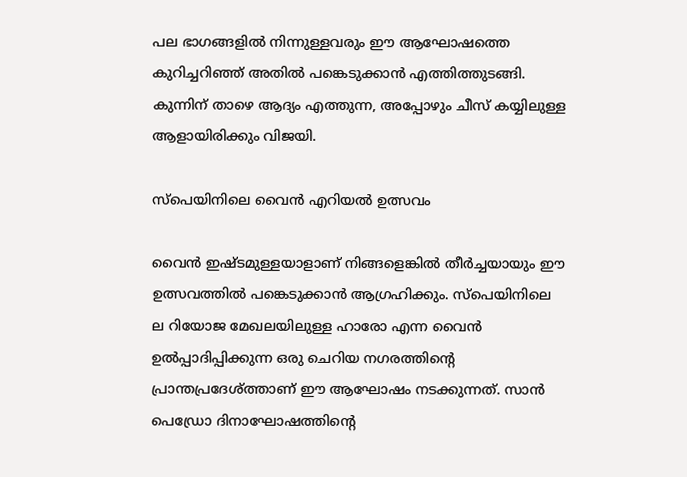പല ഭാഗങ്ങളില്‍ നിന്നുള്ളവരും ഈ ആഘോഷത്തെ കുറിച്ചറിഞ്ഞ് അതില്‍ പങ്കെടുക്കാന്‍ എത്തിത്തുടങ്ങി. കുന്നിന് താഴെ ആദ്യം എത്തുന്ന, അപ്പോഴും ചീസ് കയ്യിലുള്ള ആളായിരിക്കും വിജയി.

സ്‌പെയിനിലെ വൈന്‍ എറിയല്‍ ഉത്സവം

വൈന്‍ ഇഷ്ടമുള്ളയാളാണ് നിങ്ങളെങ്കില്‍ തീര്‍ച്ചയായും ഈ ഉത്സവത്തില്‍ പങ്കെടുക്കാന്‍ ആഗ്രഹിക്കും. സ്‌പെയിനിലെ ല റിയോജ മേഖലയിലുള്ള ഹാരോ എന്ന വൈന്‍ ഉല്‍പ്പാദിപ്പിക്കുന്ന ഒരു ചെറിയ നഗരത്തിന്റെ പ്രാന്തപ്രദേശ്ത്താണ് ഈ ആഘോഷം നടക്കുന്നത്. സാന്‍ പെഡ്രോ ദിനാഘോഷത്തിന്റെ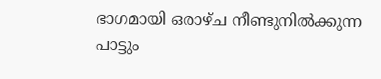ഭാഗമായി ഒരാഴ്ച നീണ്ടുനില്‍ക്കുന്ന പാട്ടും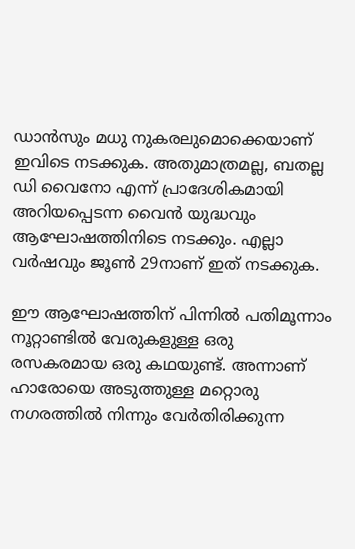ഡാന്‍സും മധു നുകരലുമൊക്കെയാണ് ഇവിടെ നടക്കുക. അതുമാത്രമല്ല, ബതല്ല ഡി വൈനോ എന്ന് പ്രാദേശികമായി അറിയപ്പെടന്ന വൈന്‍ യുദ്ധവും ആഘോഷത്തിനിടെ നടക്കും. എല്ലാ വര്‍ഷവും ജൂണ്‍ 29നാണ് ഇത് നടക്കുക.

ഈ ആഘോഷത്തിന് പിന്നില്‍ പതിമൂന്നാം നൂറ്റാണ്ടില്‍ വേരുകളുള്ള ഒരു രസകരമായ ഒരു കഥയുണ്ട്. അന്നാണ് ഹാരോയെ അടുത്തുള്ള മറ്റൊരു നഗരത്തില്‍ നിന്നും വേര്‍തിരിക്കുന്ന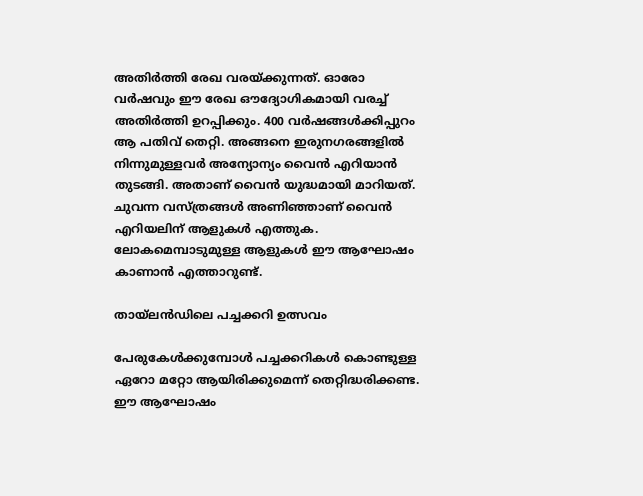അതിര്‍ത്തി രേഖ വരയ്ക്കുന്നത്. ഓരോ വര്‍ഷവും ഈ രേഖ ഔദ്യോഗികമായി വരച്ച് അതിര്‍ത്തി ഉറപ്പിക്കും. 400 വര്‍ഷങ്ങള്‍ക്കിപ്പുറം ആ പതിവ് തെറ്റി. അങ്ങനെ ഇരുനഗരങ്ങളില്‍ നിന്നുമുള്ളവര്‍ അന്യോന്യം വൈന്‍ എറിയാന്‍ തുടങ്ങി. അതാണ് വൈന്‍ യുദ്ധമായി മാറിയത്. ചുവന്ന വസ്ത്രങ്ങള്‍ അണിഞ്ഞാണ് വൈന്‍ എറിയലിന് ആളുകള്‍ എത്തുക. ലോകമെമ്പാടുമുള്ള ആളുകള്‍ ഈ ആഘോഷം കാണാന്‍ എത്താറുണ്ട്.

തായ്‌ലന്‍ഡിലെ പച്ചക്കറി ഉത്സവം

പേരുകേള്‍ക്കുമ്പോള്‍ പച്ചക്കറികള്‍ കൊണ്ടുള്ള ഏറോ മറ്റോ ആയിരിക്കുമെന്ന് തെറ്റിദ്ധരിക്കണ്ട. ഈ ആഘോഷം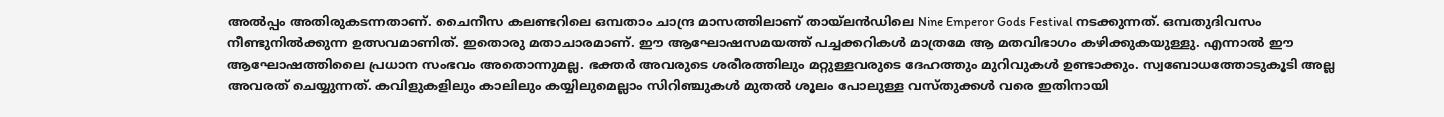അല്‍പ്പം അതിരുകടന്നതാണ്. ചൈനീസ കലണ്ടറിലെ ഒമ്പതാം ചാന്ദ്ര മാസത്തിലാണ് തായ്‌ലന്‍ഡിലെ Nine Emperor Gods Festival നടക്കുന്നത്. ഒമ്പതുദിവസം നീണ്ടുനില്‍ക്കുന്ന ഉത്സവമാണിത്. ഇതൊരു മതാചാരമാണ്. ഈ ആഘോഷസമയത്ത് പച്ചക്കറികള്‍ മാത്രമേ ആ മതവിഭാഗം കഴിക്കുകയുള്ളു. എന്നാല്‍ ഈ ആഘോഷത്തിലൈ പ്രധാന സംഭവം അതൊന്നുമല്ല. ഭക്തര്‍ അവരുടെ ശരീരത്തിലും മറ്റുള്ളവരുടെ ദേഹത്തും മുറിവുകള്‍ ഉണ്ടാക്കും. സ്വബോധത്തോടുകൂടി അല്ല അവരത് ചെയ്യുന്നത്. കവിളുകളിലും കാലിലും കയ്യിലുമെല്ലാം സിറിഞ്ചുകള്‍ മുതല്‍ ശൂലം പോലുള്ള വസ്തുക്കള്‍ വരെ ഇതിനായി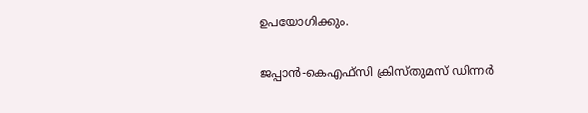ഉപയോഗിക്കും.

ജപ്പാന്‍-കെഎഫ്‌സി ക്രിസ്തുമസ് ഡിന്നര്‍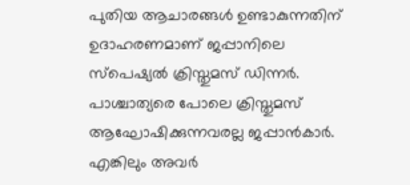പുതിയ ആചാരങ്ങള്‍ ഉണ്ടാകുന്നതിന് ഉദാഹരണമാണ് ജപ്പാനിലെ സ്‌പെഷ്യല്‍ ക്രിസ്തുമസ് ഡിന്നര്‍. പാശ്ചാത്യരെ പോലെ ക്രിസ്തുമസ് ആഘോഷിക്കുന്നവരല്ല ജപ്പാന്‍കാര്‍. എങ്കിലും അവര്‍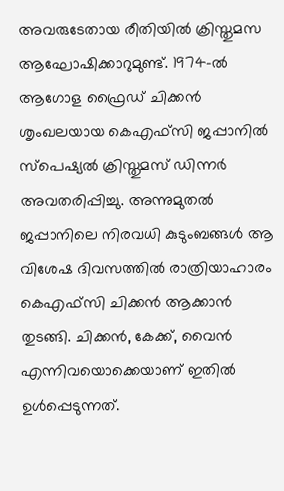അവരുടേതായ രീതിയില്‍ ക്രിസ്തുമസ ആഘോഷിക്കാറുമുണ്ട്. 1974-ല്‍ ആഗോള ഫ്രൈഡ് ചിക്കന്‍ ശൃംഖലയായ കെഎഫ്‌സി ജപ്പാനില്‍ സ്‌പെഷ്യല്‍ ക്രിസ്തുമസ് ഡിന്നര്‍ അവതരിപ്പിച്ചു. അന്നുമുതല്‍ ജപ്പാനിലെ നിരവധി കുടുംബങ്ങള്‍ ആ വിശേഷ ദിവസത്തില്‍ രാത്രിയാഹാരം കെഎഫ്‌സി ചിക്കന്‍ ആക്കാന്‍ തുടങ്ങി. ചിക്കന്‍, കേക്ക്, വൈന്‍ എന്നിവയൊക്കെയാണ് ഇതില്‍ ഉള്‍പ്പെടുന്നത്.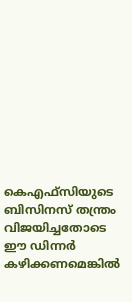കെഎഫ്‌സിയുടെ ബിസിനസ് തന്ത്രം വിജയിച്ചതോടെ ഈ ഡിന്നര്‍ കഴിക്കണമെങ്കില്‍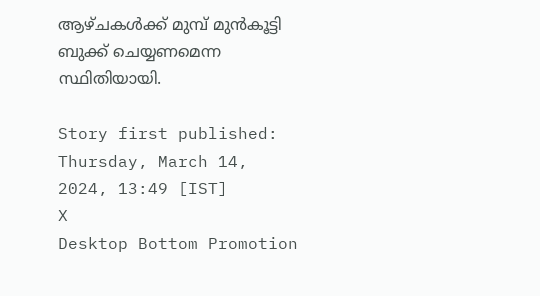ആഴ്ചകള്‍ക്ക് മുമ്പ് മുന്‍കൂട്ടി ബുക്ക് ചെയ്യണമെന്ന സ്ഥിതിയായി.

Story first published: Thursday, March 14, 2024, 13:49 [IST]
X
Desktop Bottom Promotion